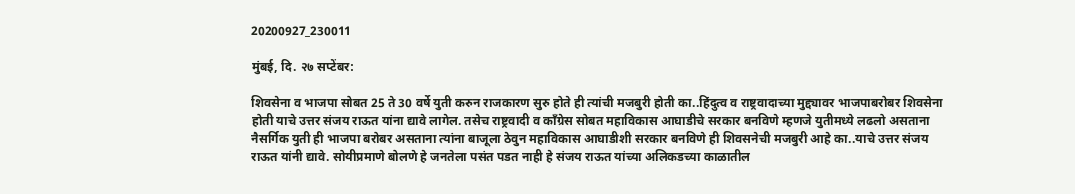20200927_230011

मुंबई, दि. २७ सप्टेंबर:

शिवसेना व भाजपा सोबत 25 ते 30 वर्षे युती करुन राजकारण सुरु होते ही त्यांची मजबुरी होती का..हिंदुत्व व राष्ट्रवादाच्या मुद्द्यावर भाजपाबरोबर शिवसेना होती याचे उत्तर संजय राऊत यांना द्यावे लागेल. तसेच राष्ट्रवादी व कॉंग्रेस सोबत महाविकास आघाडीचे सरकार बनविणे म्हणजे युतीमध्ये लढलो असताना नैसर्गिक युती ही भाजपा बरोबर असताना त्यांना बाजूला ठेवुन महाविकास आघाडीशी सरकार बनविणे ही शिवसनेची मजबुरी आहे का..याचे उत्तर संजय राऊत यांनी द्यावे. सोयीप्रमाणे बोलणे हे जनतेला पसंत पडत नाही हे संजय राऊत यांच्या अलिकडच्या काळातील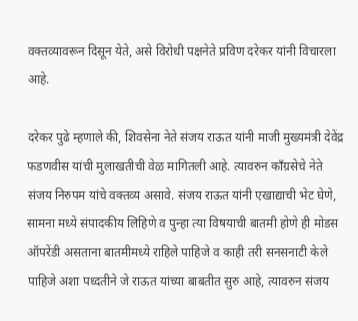वक्तव्यावरून दिसून येते, असे विरोधी पक्षनेते प्रविण दरेकर यांनी विचारला आहे.

दरेकर पुढे म्हणाले की, शिवसेना नेते संजय राऊत यांनी माजी मुख्यमंत्री देवेंद्र फडणवीस यांची मुलाखतीची वेळ मागितली आहे. त्यावरुन कॉंग्रसेचे नेते संजय निरुपम यांचे वक्तव्य असावे. संजय राऊत यांनी एखाद्याची भेट घेणे, सामना मध्ये संपादकीय लिहिणे व पुन्हा त्या विषयाची बातमी होणे ही मोडस ऑपरेंडी असताना बातमीमध्ये राहिले पाहिजे व काही तरी सनसनाटी केले पाहिजे अशा पध्दतीने जे राऊत यांच्या बाबतीत सुरु आहे, त्यावरुन संजय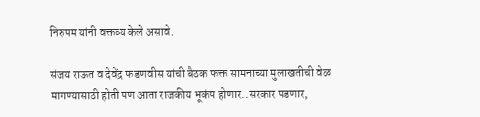निरुपम यांनी वक्तव्य केले असावे.

संजय राऊत व देवेंद्र फडणवीस यांची बैठक फक्त सामनाच्या मुलाखतीची वेळ मागण्यासाठी होती पण आता राजकीय भूकंप होणार..सरकार पडणार,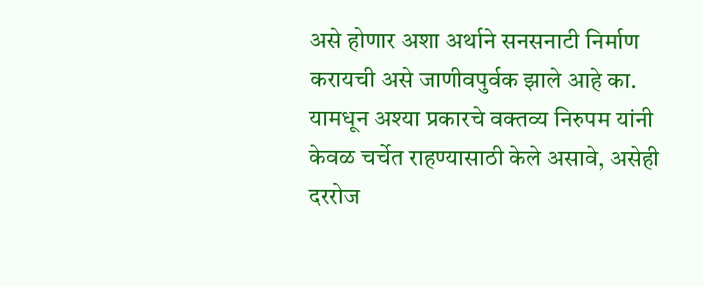असे होणार अशा अर्थाने सनसनाटी निर्माण करायची असे जाणीवपुर्वक झाले आहे का. यामधून अश्या प्रकारचे वक्तव्य निरुपम यांनी केवळ चर्चेत राहण्यासाठी केले असावे, असेही दररोज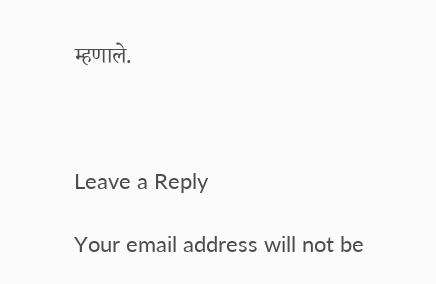म्हणाले.



Leave a Reply

Your email address will not be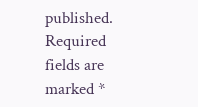published. Required fields are marked *